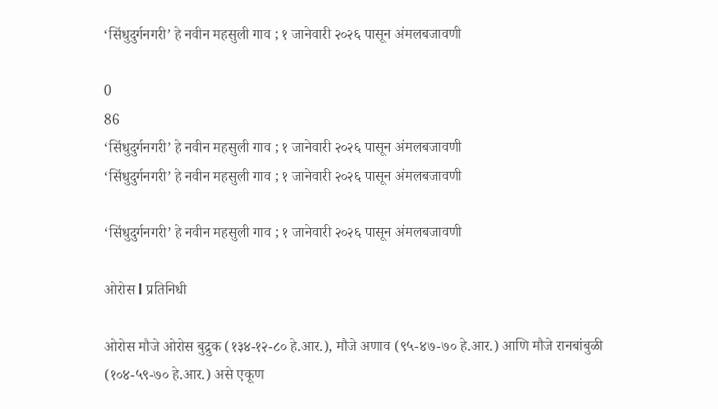‘सिंधुदुर्गनगरी’ हे नवीन महसुली गाव ; १ जानेवारी २०२६ पासून अंमलबजावणी

0
86
‘सिंधुदुर्गनगरी’ हे नवीन महसुली गाव ; १ जानेवारी २०२६ पासून अंमलबजावणी
‘सिंधुदुर्गनगरी’ हे नवीन महसुली गाव ; १ जानेवारी २०२६ पासून अंमलबजावणी

‘सिंधुदुर्गनगरी’ हे नवीन महसुली गाव ; १ जानेवारी २०२६ पासून अंमलबजावणी

ओरोस l प्रतिनिधी

ओरोस मौजे ओरोस बुद्रुक (१३४-१२-८० हे.आर.), मौजे अणाव (९५-४७-७० हे.आर.) आणि मौजे रानबांबुळी (१०४-५९-७० हे.आर.) असे एकूण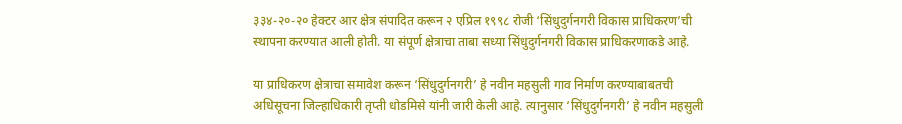३३४-२०-२० हेक्टर आर क्षेत्र संपादित करून २ एप्रिल १९९८ रोजी ‘सिंधुदुर्गनगरी विकास प्राधिकरण’ची स्थापना करण्यात आली होती. या संपूर्ण क्षेत्राचा ताबा सध्या सिंधुदुर्गनगरी विकास प्राधिकरणाकडे आहे.

या प्राधिकरण क्षेत्राचा समावेश करून ‘सिंधुदुर्गनगरी’ हे नवीन महसुली गाव निर्माण करण्याबाबतची अधिसूचना जिल्हाधिकारी तृप्ती धोडमिसे यांनी जारी केली आहे. त्यानुसार ‘सिंधुदुर्गनगरी’ हे नवीन महसुली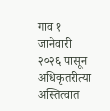गाव १ जानेवारी २०२६ पासून अधिकृतरीत्या अस्तित्वात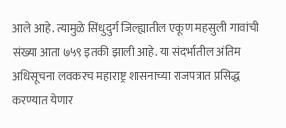आले आहे. त्यामुळे सिंधुदुर्ग जिल्ह्यातील एकूण महसुली गावांची संख्या आता ७५९ इतकी झाली आहे. या संदर्भातील अंतिम अधिसूचना लवकरच महाराष्ट्र शासनाच्या राजपत्रात प्रसिद्ध करण्यात येणार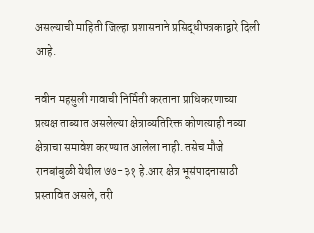असल्याची माहिती जिल्हा प्रशासनाने प्रसिद्धीपत्रकाद्वारे दिली आहे.

नवीन महसुली गावाची निर्मिती करताना प्राधिकरणाच्या प्रत्यक्ष ताब्यात असलेल्या क्षेत्राव्यतिरिक्त कोणत्याही नव्या क्षेत्राचा समावेश करण्यात आलेला नाही. तसेच मौजे रानबांबुळी येथील ७७-३१ हे.आर क्षेत्र भूसंपादनासाठी प्रस्तावित असले, तरी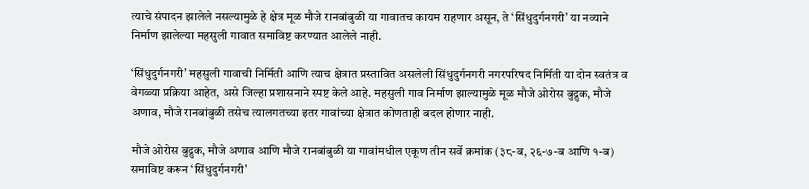त्याचे संपादन झालेले नसल्यामुळे हे क्षेत्र मूळ मौजे रानबांबुळी या गावातच कायम राहणार असून, ते ‘सिंधुदुर्गनगरी’ या नव्याने निर्माण झालेल्या महसुली गावात समाविष्ट करण्यात आलेले नाही.

‘सिंधुदुर्गनगरी’ महसुली गावाची निर्मिती आणि त्याच क्षेत्रात प्रस्तावित असलेली सिंधुदुर्गनगरी नगरपरिषद निर्मिती या दोन स्वतंत्र व वेगळ्या प्रक्रिया आहेत, असे जिल्हा प्रशासनाने स्पष्ट केले आहे. महसुली गाव निर्माण झाल्यामुळे मूळ मौजे ओरोस बुद्रुक, मौजे अणाव, मौजे रानबांबुळी तसेच त्यालगतच्या इतर गावांच्या क्षेत्रात कोणताही बदल होणार नाही.

मौजे ओरोस बुद्रुक, मौजे अणाव आणि मौजे रानबांबुळी या गावांमधील एकूण तीन सर्वे क्रमांक (३८-ब, २६-७-ब आणि १-ब) समाविष्ट करून ‘सिंधुदुर्गनगरी’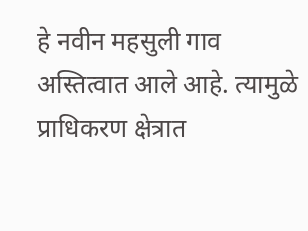हे नवीन महसुली गाव अस्तित्वात आले आहे. त्यामुळे प्राधिकरण क्षेत्रात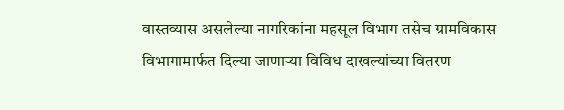वास्तव्यास असलेल्या नागरिकांना महसूल विभाग तसेच ग्रामविकास विभागामार्फत दिल्या जाणाऱ्या विविध दाखल्यांच्या वितरण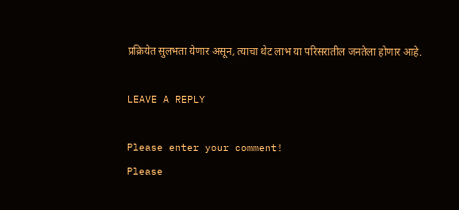प्रक्रियेत सुलभता येणार असून, त्याचा थेट लाभ या परिसरातील जनतेला होणार आहे.

LEAVE A REPLY

Please enter your comment!
Please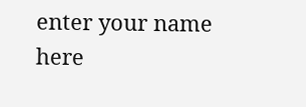enter your name here